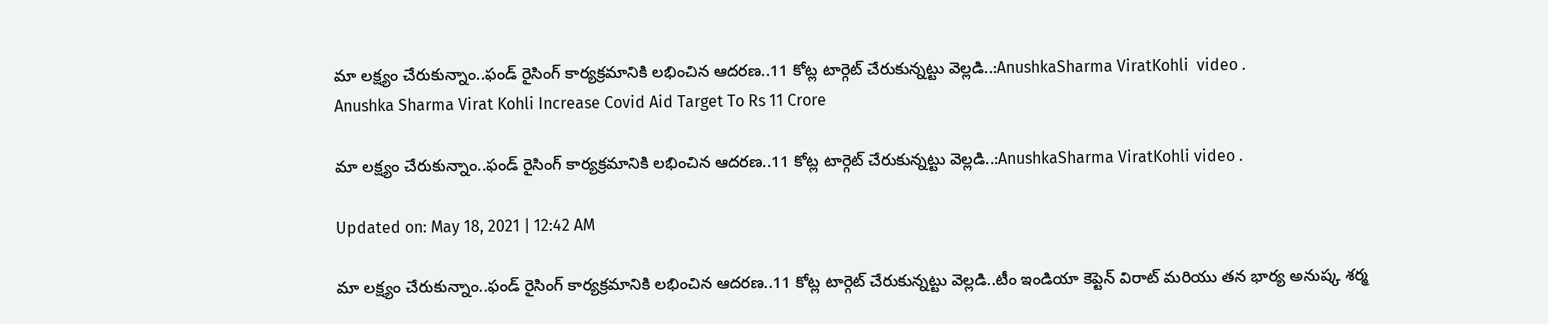మా లక్ష్యం చేరుకున్నాం..ఫండ్ రైసింగ్ కార్యక్రమానికి లభించిన ఆదరణ..11 కోట్ల టార్గెట్ చేరుకున్నట్టు వెల్లడి..:AnushkaSharma ViratKohli  video .
Anushka Sharma Virat Kohli Increase Covid Aid Target To Rs 11 Crore

మా లక్ష్యం చేరుకున్నాం..ఫండ్ రైసింగ్ కార్యక్రమానికి లభించిన ఆదరణ..11 కోట్ల టార్గెట్ చేరుకున్నట్టు వెల్లడి..:AnushkaSharma ViratKohli video .

Updated on: May 18, 2021 | 12:42 AM

మా లక్ష్యం చేరుకున్నాం..ఫండ్ రైసింగ్ కార్యక్రమానికి లభించిన ఆదరణ..11 కోట్ల టార్గెట్ చేరుకున్నట్టు వెల్లడి..టీం ఇండియా కెప్టెన్ విరాట్ మరియు తన భార్య అనుష్క శర్మ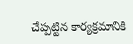చేప్పట్టిన కార్యక్రమానికి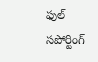ఫుల్ సపోర్టింగ్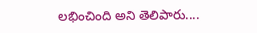లభించింది అని తెలిపారు....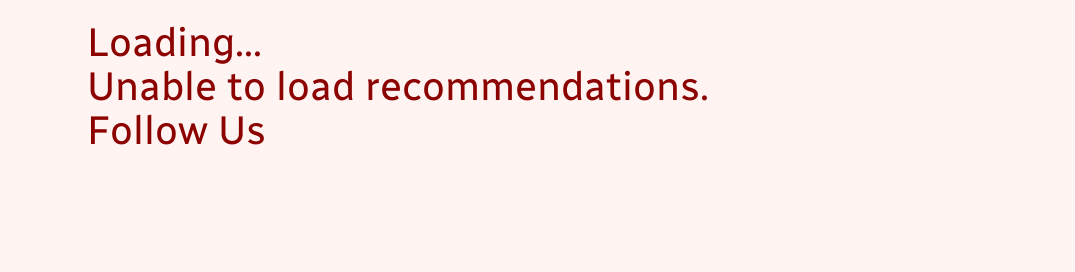Loading...
Unable to load recommendations.
Follow Us